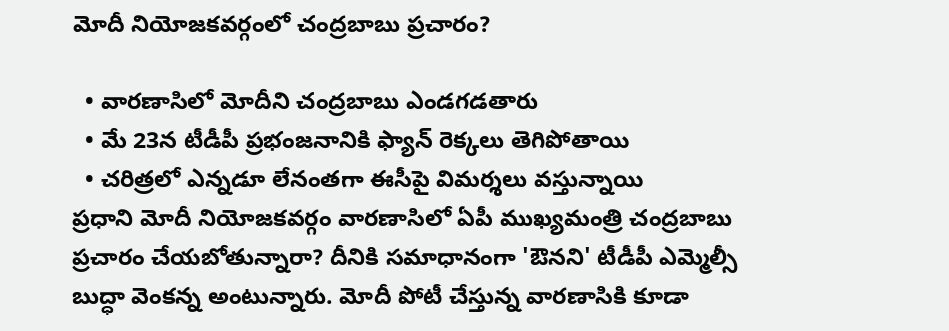మోదీ నియోజకవర్గంలో చంద్రబాబు ప్రచారం?

  • వారణాసిలో మోదీని చంద్రబాబు ఎండగడతారు
  • మే 23న టీడీపీ ప్రభంజనానికి ఫ్యాన్ రెక్కలు తెగిపోతాయి
  • చరిత్రలో ఎన్నడూ లేనంతగా ఈసీపై విమర్శలు వస్తున్నాయి
ప్రధాని మోదీ నియోజకవర్గం వారణాసిలో ఏపీ ముఖ్యమంత్రి చంద్రబాబు ప్రచారం చేయబోతున్నారా? దీనికి సమాధానంగా 'ఔనని' టీడీపీ ఎమ్మెల్సీ బుద్ధా వెంకన్న అంటున్నారు. మోదీ పోటీ చేస్తున్న వారణాసికి కూడా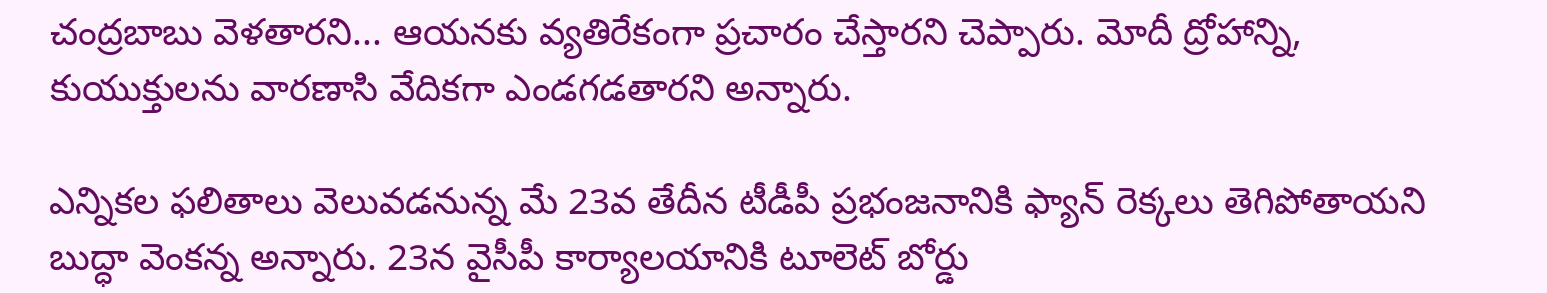చంద్రబాబు వెళతారని... ఆయనకు వ్యతిరేకంగా ప్రచారం చేస్తారని చెప్పారు. మోదీ ద్రోహాన్ని, కుయుక్తులను వారణాసి వేదికగా ఎండగడతారని అన్నారు.

ఎన్నికల ఫలితాలు వెలువడనున్న మే 23వ తేదీన టీడీపీ ప్రభంజనానికి ఫ్యాన్ రెక్కలు తెగిపోతాయని బుద్ధా వెంకన్న అన్నారు. 23న వైసీపీ కార్యాలయానికి టూలెట్ బోర్డు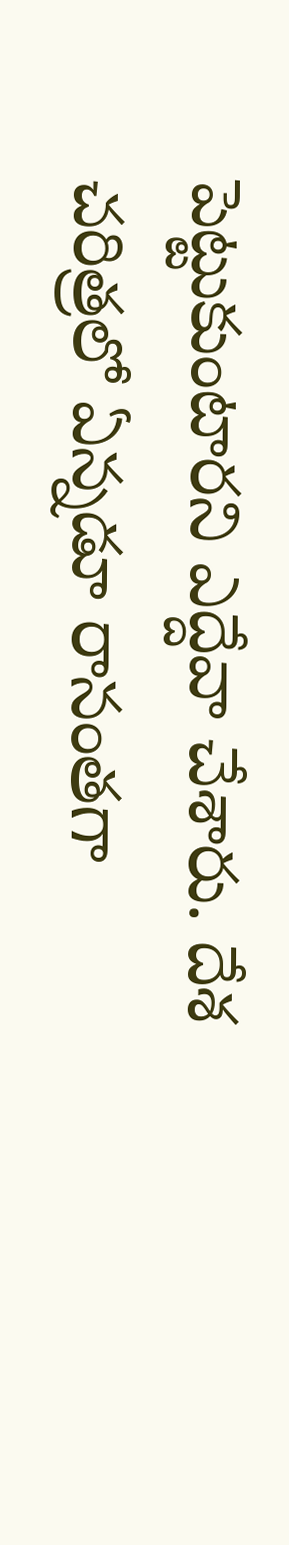పెట్టుకుంటారని ఎద్దేవా చేశారు. దేశ చరిత్రలో ఏన్నడూ రానంతగా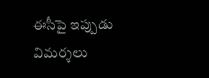ఈసీపై ఇప్పుడు విమర్శలు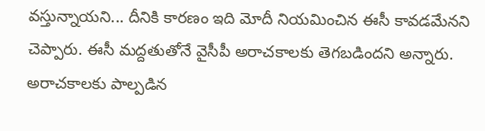వస్తున్నాయని... దీనికి కారణం ఇది మోదీ నియమించిన ఈసీ కావడమేనని చెప్పారు. ఈసీ మద్దతుతోనే వైసీపీ అరాచకాలకు తెగబడిందని అన్నారు. అరాచకాలకు పాల్పడిన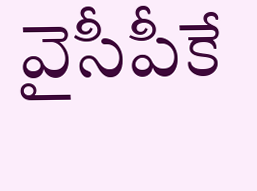వైసీపీకే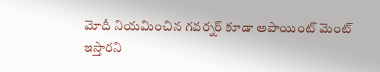మోదీ నియమించిన గవర్నర్ కూడా అపాయింట్ మెంట్ ఇస్తారని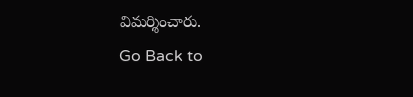విమర్శించారు.
Go Back to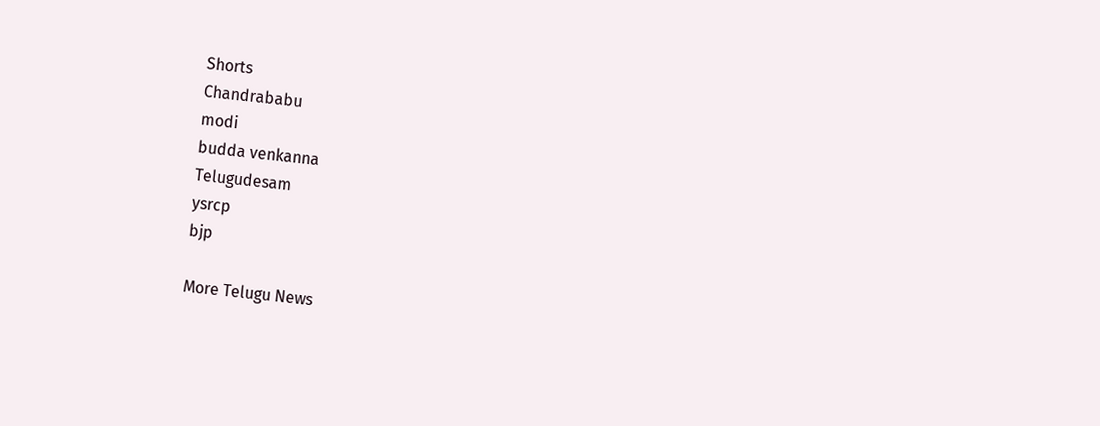Shorts
Chandrababu
modi
budda venkanna
Telugudesam
ysrcp
bjp

More Telugu News